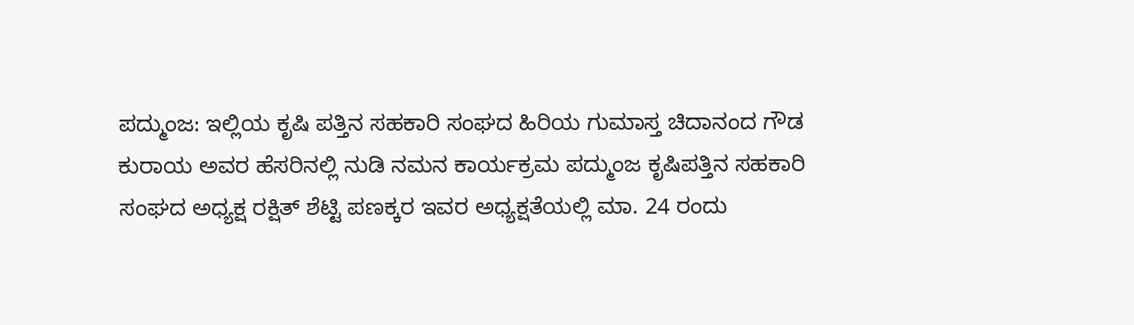ಪದ್ಮುಂಜ: ಇಲ್ಲಿಯ ಕೃಷಿ ಪತ್ತಿನ ಸಹಕಾರಿ ಸಂಘದ ಹಿರಿಯ ಗುಮಾಸ್ತ ಚಿದಾನಂದ ಗೌಡ ಕುರಾಯ ಅವರ ಹೆಸರಿನಲ್ಲಿ ನುಡಿ ನಮನ ಕಾರ್ಯಕ್ರಮ ಪದ್ಮುಂಜ ಕೃಷಿಪತ್ತಿನ ಸಹಕಾರಿ ಸಂಘದ ಅಧ್ಯಕ್ಷ ರಕ್ಷಿತ್ ಶೆಟ್ಟಿ ಪಣಕ್ಕರ ಇವರ ಅಧ್ಯಕ್ಷತೆಯಲ್ಲಿ ಮಾ. 24 ರಂದು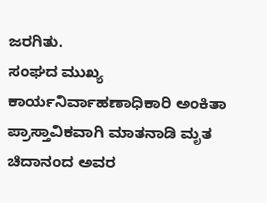ಜರಗಿತು.
ಸಂಘದ ಮುಖ್ಯ ಕಾರ್ಯನಿರ್ವಾಹಣಾಧಿಕಾರಿ ಅಂಕಿತಾ ಪ್ರಾಸ್ತಾವಿಕವಾಗಿ ಮಾತನಾಡಿ ಮೃತ ಚಿದಾನಂದ ಅವರ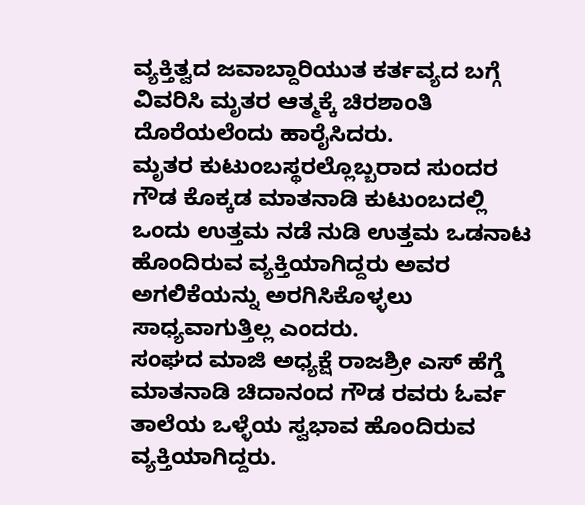ವ್ಯಕ್ತಿತ್ವದ ಜವಾಬ್ದಾರಿಯುತ ಕರ್ತವ್ಯದ ಬಗ್ಗೆ ವಿವರಿಸಿ ಮೃತರ ಆತ್ಮಕ್ಕೆ ಚಿರಶಾಂತಿ ದೊರೆಯಲೆಂದು ಹಾರೈಸಿದರು.
ಮೃತರ ಕುಟುಂಬಸ್ಥರಲ್ಲೊಬ್ಬರಾದ ಸುಂದರ ಗೌಡ ಕೊಕ್ಕಡ ಮಾತನಾಡಿ ಕುಟುಂಬದಲ್ಲಿ ಒಂದು ಉತ್ತಮ ನಡೆ ನುಡಿ ಉತ್ತಮ ಒಡನಾಟ ಹೊಂದಿರುವ ವ್ಯಕ್ತಿಯಾಗಿದ್ದರು ಅವರ ಅಗಲಿಕೆಯನ್ನು ಅರಗಿಸಿಕೊಳ್ಳಲು ಸಾಧ್ಯವಾಗುತ್ತಿಲ್ಲ ಎಂದರು.
ಸಂಘದ ಮಾಜಿ ಅಧ್ಯಕ್ಷೆ ರಾಜಶ್ರೀ ಎಸ್ ಹೆಗ್ಡೆ ಮಾತನಾಡಿ ಚಿದಾನಂದ ಗೌಡ ರವರು ಓರ್ವ ತಾಲೆಯ ಒಳ್ಳೆಯ ಸ್ವಭಾವ ಹೊಂದಿರುವ ವ್ಯಕ್ತಿಯಾಗಿದ್ದರು.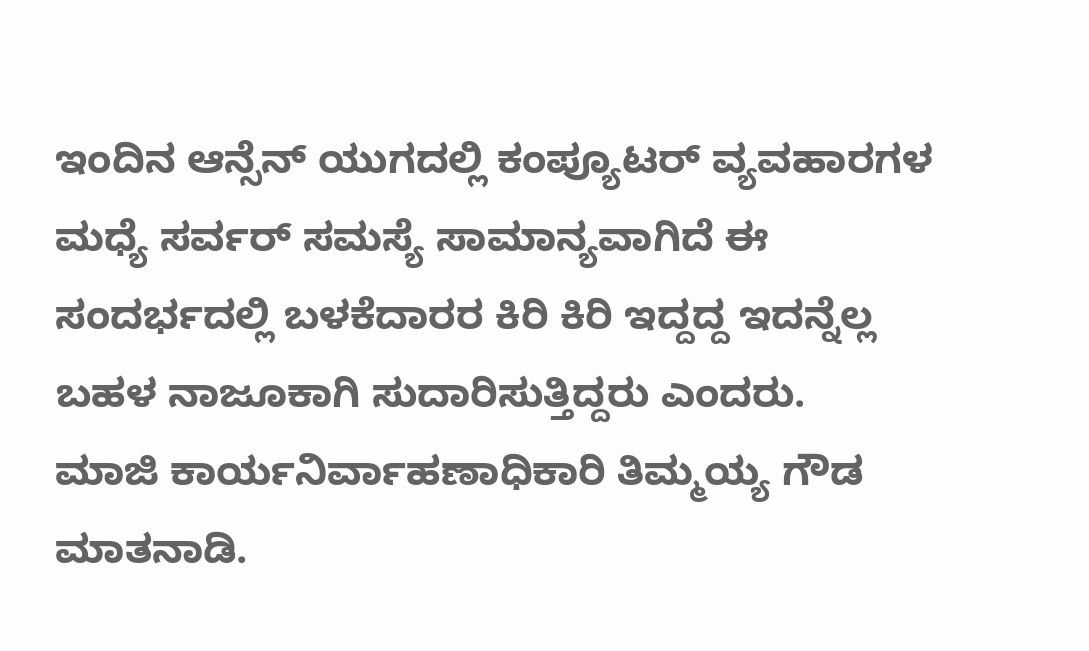ಇಂದಿನ ಆನ್ಸೆನ್ ಯುಗದಲ್ಲಿ ಕಂಪ್ಯೂಟರ್ ವ್ಯವಹಾರಗಳ ಮಧ್ಯೆ ಸರ್ವರ್ ಸಮಸ್ಯೆ ಸಾಮಾನ್ಯವಾಗಿದೆ ಈ ಸಂದರ್ಭದಲ್ಲಿ ಬಳಕೆದಾರರ ಕಿರಿ ಕಿರಿ ಇದ್ದದ್ದ ಇದನ್ನೆಲ್ಲ ಬಹಳ ನಾಜೂಕಾಗಿ ಸುದಾರಿಸುತ್ತಿದ್ದರು ಎಂದರು.
ಮಾಜಿ ಕಾರ್ಯನಿರ್ವಾಹಣಾಧಿಕಾರಿ ತಿಮ್ಮಯ್ಯ ಗೌಡ ಮಾತನಾಡಿ.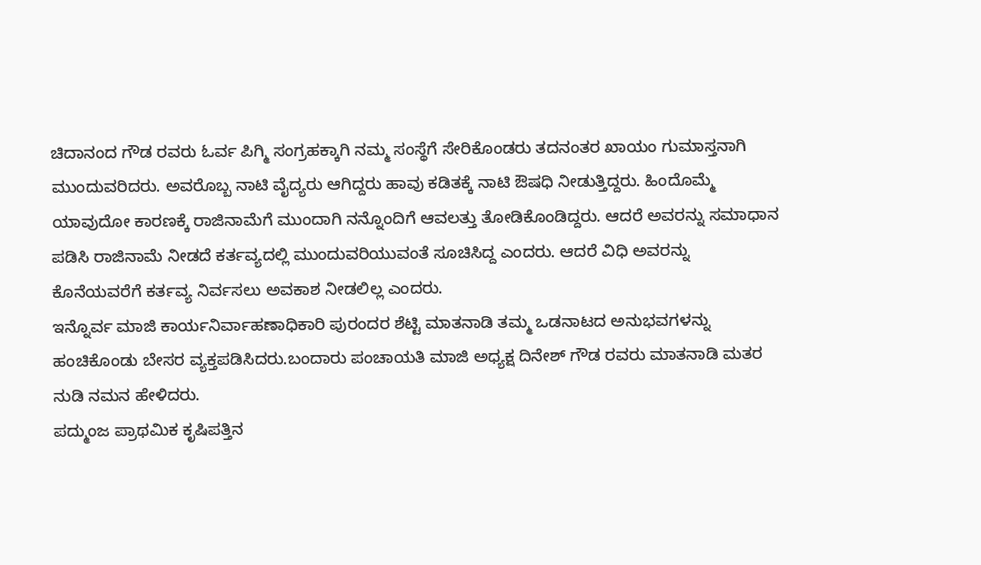ಚಿದಾನಂದ ಗೌಡ ರವರು ಓರ್ವ ಪಿಗ್ಮಿ ಸಂಗ್ರಹಕ್ಕಾಗಿ ನಮ್ಮ ಸಂಸ್ಥೆಗೆ ಸೇರಿಕೊಂಡರು ತದನಂತರ ಖಾಯಂ ಗುಮಾಸ್ತನಾಗಿ ಮುಂದುವರಿದರು. ಅವರೊಬ್ಬ ನಾಟಿ ವೈದ್ಯರು ಆಗಿದ್ದರು ಹಾವು ಕಡಿತಕ್ಕೆ ನಾಟಿ ಔಷಧಿ ನೀಡುತ್ತಿದ್ದರು. ಹಿಂದೊಮ್ಮೆ ಯಾವುದೋ ಕಾರಣಕ್ಕೆ ರಾಜಿನಾಮೆಗೆ ಮುಂದಾಗಿ ನನ್ನೊಂದಿಗೆ ಆವಲತ್ತು ತೋಡಿಕೊಂಡಿದ್ದರು. ಆದರೆ ಅವರನ್ನು ಸಮಾಧಾನ ಪಡಿಸಿ ರಾಜಿನಾಮೆ ನೀಡದೆ ಕರ್ತವ್ಯದಲ್ಲಿ ಮುಂದುವರಿಯುವಂತೆ ಸೂಚಿಸಿದ್ದ ಎಂದರು. ಆದರೆ ವಿಧಿ ಅವರನ್ನು ಕೊನೆಯವರೆಗೆ ಕರ್ತವ್ಯ ನಿರ್ವಸಲು ಅವಕಾಶ ನೀಡಲಿಲ್ಲ ಎಂದರು.
ಇನ್ನೊರ್ವ ಮಾಜಿ ಕಾರ್ಯನಿರ್ವಾಹಣಾಧಿಕಾರಿ ಪುರಂದರ ಶೆಟ್ಟಿ ಮಾತನಾಡಿ ತಮ್ಮ ಒಡನಾಟದ ಅನುಭವಗಳನ್ನು ಹಂಚಿಕೊಂಡು ಬೇಸರ ವ್ಯಕ್ತಪಡಿಸಿದರು.ಬಂದಾರು ಪಂಚಾಯತಿ ಮಾಜಿ ಅಧ್ಯಕ್ಷ ದಿನೇಶ್ ಗೌಡ ರವರು ಮಾತನಾಡಿ ಮತರ ನುಡಿ ನಮನ ಹೇಳಿದರು.
ಪದ್ಮುಂಜ ಪ್ರಾಥಮಿಕ ಕೃಷಿಪತ್ತಿನ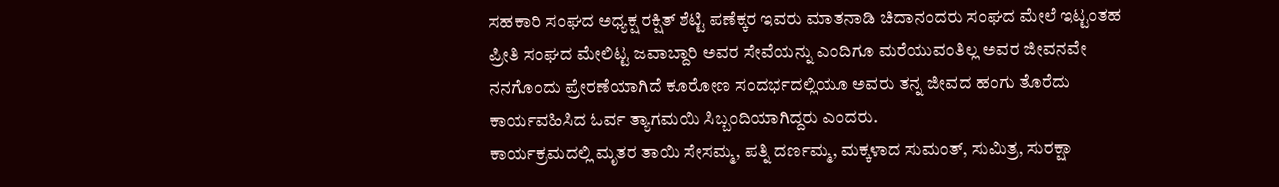ಸಹಕಾರಿ ಸಂಘದ ಅಧ್ಯಕ್ಷ ರಕ್ಷಿತ್ ಶೆಟ್ಟಿ ಪಣೆಕ್ಕರ ಇವರು ಮಾತನಾಡಿ ಚಿದಾನಂದರು ಸಂಘದ ಮೇಲೆ ಇಟ್ಟಂತಹ ಪ್ರೀತಿ ಸಂಘದ ಮೇಲಿಟ್ಟ ಜವಾಬ್ದಾರಿ ಅವರ ಸೇವೆಯನ್ನು ಎಂದಿಗೂ ಮರೆಯುವಂತಿಲ್ಲ ಅವರ ಜೀವನವೇ ನನಗೊಂದು ಪ್ರೇರಣೆಯಾಗಿದೆ ಕೂರೋಣ ಸಂದರ್ಭದಲ್ಲಿಯೂ ಅವರು ತನ್ನ ಜೀವದ ಹಂಗು ತೊರೆದು ಕಾರ್ಯವಹಿಸಿದ ಓರ್ವ ತ್ಯಾಗಮಯಿ ಸಿಬ್ಬಂದಿಯಾಗಿದ್ದರು ಎಂದರು.
ಕಾರ್ಯಕ್ರಮದಲ್ಲಿ ಮೃತರ ತಾಯಿ ಸೇಸಮ್ಮ, ಪತ್ನಿ ದರ್ಣಮ್ಮ, ಮಕ್ಕಳಾದ ಸುಮಂತ್, ಸುಮಿತ್ರ, ಸುರಕ್ಷಾ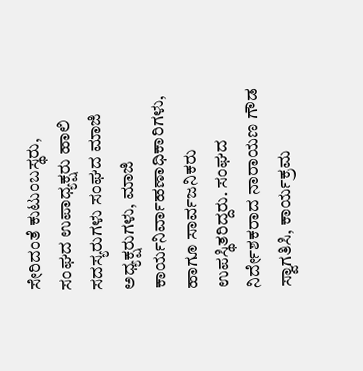ಸೇರಿದಂತೆ ಕುಟುಂಬಸ್ಥರು, ಸಂಘದ ಉಪಾಧ್ಯಕ್ಷರು ಹಾಲಿ ಸದಸ್ಯರುಗಳು ಸಂಘದ ಮಾಜಿ ಅಧ್ಯಕ್ಷರುಗಳು, ಮಾಜಿ ಕಾರ್ಯನಿರ್ವಾಹಣಾಧಿಕಾರಿಗಳು, ಹಾಗೂ ಸಾರ್ವಜನಿಕರು ಉಪಸ್ಥಿತರಿದ್ದರು. ಸಂಘದ ನಿರ್ದೇಶಕರಾದ ನಾರಾಯಣ ಗೌಡ ಸ್ವಾಗತಿಸಿ, ಕಾರ್ಯಕ್ರಮ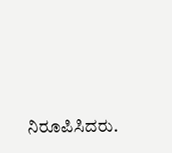ನಿರೂಪಿಸಿದರು.